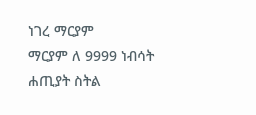ነገረ ማርያም
ማርያም ለ 9999 ነብሳት ሐጢያት ስትል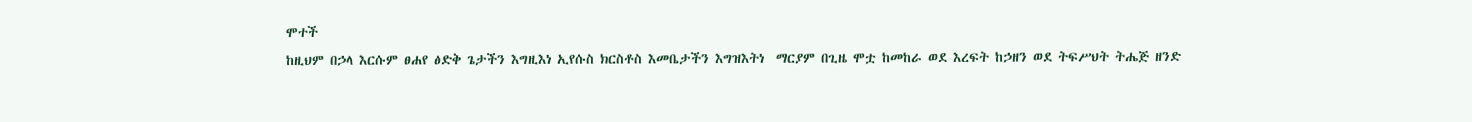ሞተች
ከዚህም በኃላ እርሱም ፀሐየ ፅድቅ ጌታችን እግዚእነ ኢየሱስ ክርስቶስ እመቤታችን እግዝእትነ  ማርያም በጊዜ ሞቷ ከመከራ ወደ እረፍት ከኃዘን ወደ ትፍሥህት ትሔጅ ዘንድ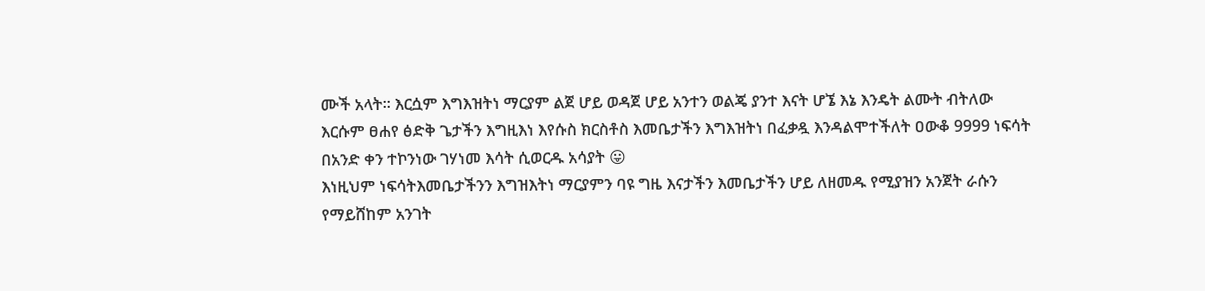ሙች አላት፡፡ እርሷም እግእዝትነ ማርያም ልጀ ሆይ ወዳጀ ሆይ አንተን ወልጄ ያንተ እናት ሆኜ እኔ እንዴት ልሙት ብትለው እርሱም ፀሐየ ፅድቅ ጌታችን እግዚእነ እየሱስ ክርስቶስ እመቤታችን እግእዝትነ በፈቃዷ እንዳልሞተችለት ዐውቆ 9999 ነፍሳት በአንድ ቀን ተኮንነው ገሃነመ እሳት ሲወርዱ አሳያት 😛
እነዚህም ነፍሳትእመቤታችንን እግዝእትነ ማርያምን ባዩ ግዜ እናታችን እመቤታችን ሆይ ለዘመዱ የሚያዝን አንጀት ራሱን የማይሸከም አንገት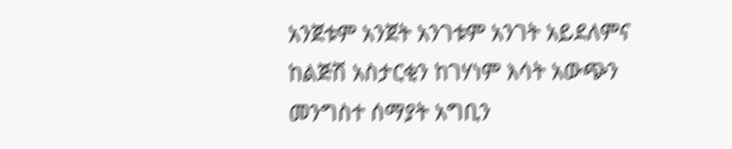አንጀቱም አንጀት አንገቱም አንገት አይደለምና ከልጅሽ አስታርቂን ከገሃነም እሳት አውጭን መንግስተ ሰማያት አግቢን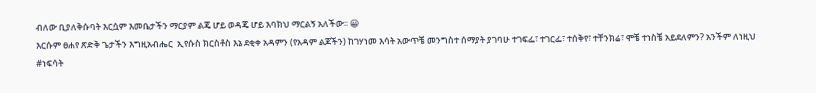ብለው ቢያለቅሱባት እርሷም እመቤታችን ማርያም ልጄ ሆይ ወዳጄ ሆይ እባክህ ማርልኝ አለችው፡፡ 😀
እርሱም ፀሐየ ጽድቅ ጌታችን እግዚአብሔር  ኢየሱስ ክርስቶስ እኔ ደቂቀ አዳምን (የአዳም ልጆችን) ከገሃነመ እሳት አውጥቼ መንግስተ ሰማያት ያገባሁ ተገፍፌ፣ ተገርፌ፣ ተሰቅየ፣ ተቸንክሬ፣ ሞቼ ተነስቼ አይደለምን? አንችም ለነዚህ #ነፍሳት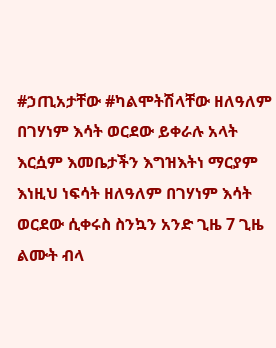#ኃጢአታቸው #ካልሞትሽላቸው ዘለዓለም በገሃነም እሳት ወርደው ይቀራሉ አላት እርሷም እመቤታችን እግዝእትነ ማርያም እነዚህ ነፍሳት ዘለዓለም በገሃነም እሳት ወርደው ሲቀሩስ ስንኳን አንድ ጊዜ 7 ጊዜ ልሙት ብላ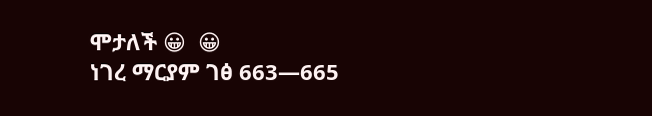ሞታለች 😀  😀
ነገረ ማርያም ገፅ 663—665